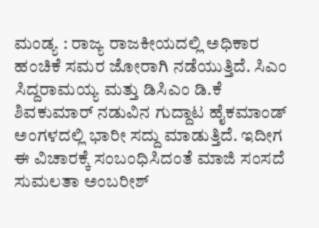ಮಂಡ್ಯ : ರಾಜ್ಯ ರಾಜಕೀಯದಲ್ಲಿ ಅಧಿಕಾರ ಹಂಚಿಕೆ ಸಮರ ಜೋರಾಗಿ ನಡೆಯುತ್ತಿದೆ. ಸಿಎಂ ಸಿದ್ದರಾಮಯ್ಯ ಮತ್ತು ಡಿಸಿಎಂ ಡಿ.ಕೆ ಶಿವಕುಮಾರ್ ನಡುವಿನ ಗುದ್ದಾಟ ಹೈಕಮಾಂಡ್ ಅಂಗಳದಲ್ಲಿ ಭಾರೀ ಸದ್ದು ಮಾಡುತ್ತಿದೆ. ಇದೀಗ ಈ ವಿಚಾರಕ್ಕೆ ಸಂಬಂಧಿಸಿದಂತೆ ಮಾಜಿ ಸಂಸದೆ ಸುಮಲತಾ ಅಂಬರೀಶ್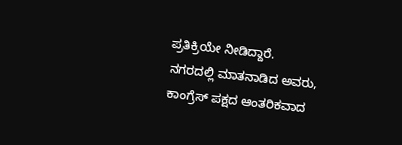ಪ್ರತಿಕ್ರಿಯೇ ನೀಡಿದ್ದಾರೆ.
ನಗರದಲ್ಲಿ ಮಾತನಾಡಿದ ಅವರು, ಕಾಂಗ್ರೆಸ್ ಪಕ್ಷದ ಆಂತರಿಕವಾದ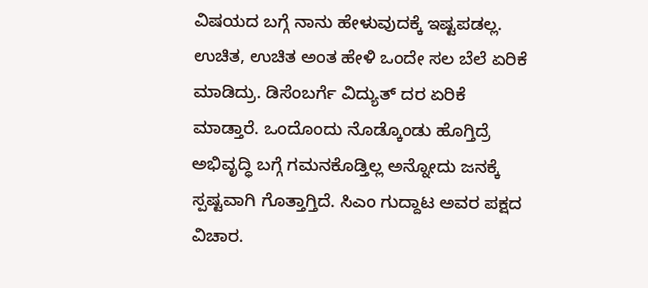ವಿಷಯದ ಬಗ್ಗೆ ನಾನು ಹೇಳುವುದಕ್ಕೆ ಇಷ್ಟಪಡಲ್ಲ. ಉಚಿತ, ಉಚಿತ ಅಂತ ಹೇಳಿ ಒಂದೇ ಸಲ ಬೆಲೆ ಏರಿಕೆ ಮಾಡಿದ್ರು. ಡಿಸೆಂಬರ್ಗೆ ವಿದ್ಯುತ್ ದರ ಏರಿಕೆ ಮಾಡ್ತಾರೆ. ಒಂದೊಂದು ನೊಡ್ಕೊಂಡು ಹೊಗ್ತಿದ್ರೆ ಅಭಿವೃದ್ಧಿ ಬಗ್ಗೆ ಗಮನಕೊಡ್ತಿಲ್ಲ ಅನ್ನೋದು ಜನಕ್ಕೆ ಸ್ಪಷ್ಟವಾಗಿ ಗೊತ್ತಾಗ್ತಿದೆ. ಸಿಎಂ ಗುದ್ದಾಟ ಅವರ ಪಕ್ಷದ ವಿಚಾರ.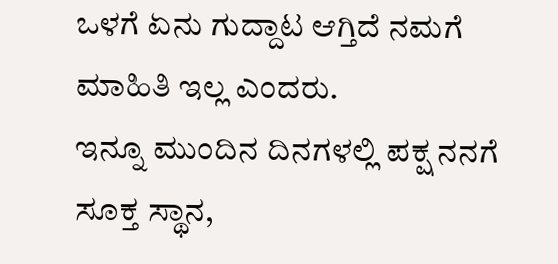ಒಳಗೆ ಏನು ಗುದ್ದಾಟ ಆಗ್ತಿದೆ ನಮಗೆ ಮಾಹಿತಿ ಇಲ್ಲ ಎಂದರು.
ಇನ್ನೂ ಮುಂದಿನ ದಿನಗಳಲ್ಲಿ ಪಕ್ಷ ನನಗೆ ಸೂಕ್ತ ಸ್ಥಾನ,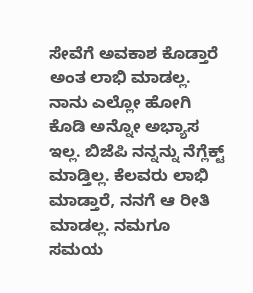ಸೇವೆಗೆ ಅವಕಾಶ ಕೊಡ್ತಾರೆ ಅಂತ ಲಾಭಿ ಮಾಡಲ್ಲ. ನಾನು ಎಲ್ಲೋ ಹೋಗಿ ಕೊಡಿ ಅನ್ನೋ ಅಭ್ಯಾಸ ಇಲ್ಲ. ಬಿಜೆಪಿ ನನ್ನನ್ನು ನೆಗ್ಲೆಕ್ಟ್ ಮಾಡ್ತಿಲ್ಲ. ಕೆಲವರು ಲಾಭಿ ಮಾಡ್ತಾರೆ, ನನಗೆ ಆ ರೀತಿ ಮಾಡಲ್ಲ. ನಮಗೂ ಸಮಯ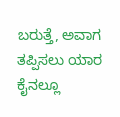ಬರುತ್ತೆ, ಅವಾಗ ತಪ್ಪಿಸಲು ಯಾರ ಕೈನಲ್ಲೂ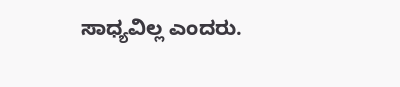ಸಾಧ್ಯವಿಲ್ಲ ಎಂದರು.